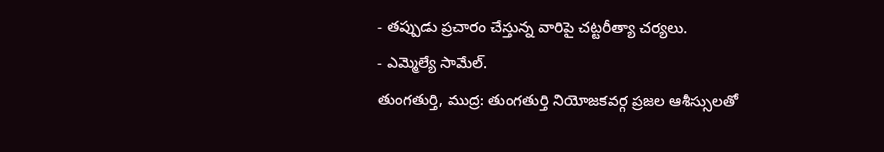- తప్పుడు ప్రచారం చేస్తున్న వారిపై చట్టరీత్యా చర్యలు.
- ఎమ్మెల్యే సామేల్.
తుంగతుర్తి, ముద్ర: తుంగతుర్తి నియోజకవర్గ ప్రజల ఆశీస్సులతో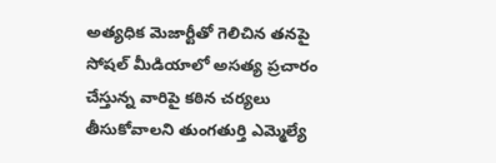అత్యధిక మెజార్టీతో గెలిచిన తనపై సోషల్ మీడియాలో అసత్య ప్రచారం చేస్తున్న వారిపై కఠిన చర్యలు తీసుకోవాలని తుంగతుర్తి ఎమ్మెల్యే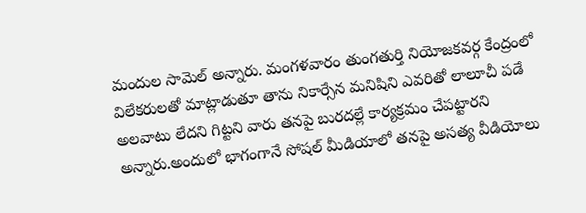మందుల సామెల్ అన్నారు. మంగళవారం తుంగతుర్తి నియోజకవర్గ కేంద్రంలో విలేకరులతో మాట్లాడుతూ తాను నికార్సేన మనిషిని ఎవరితో లాలూచీ పడే అలవాటు లేదని గిట్టని వారు తనపై బురదల్లే కార్యక్రమం చేపట్టారని అన్నారు.అందులో భాగంగానే సోషల్ మీడియాలో తనపై అసత్య వీడియోలు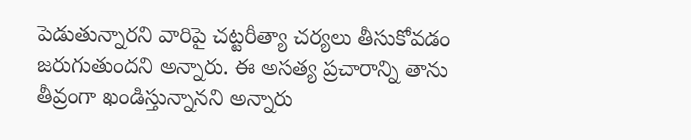పెడుతున్నారని వారిపై చట్టరీత్యా చర్యలు తీసుకోవడం జరుగుతుందని అన్నారు. ఈ అసత్య ప్రచారాన్ని తాను తీవ్రంగా ఖండిస్తున్నానని అన్నారు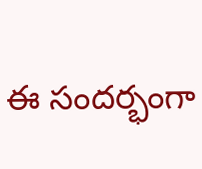ఈ సందర్భంగా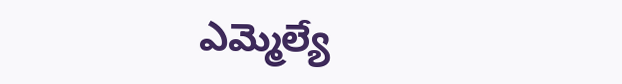ఎమ్మెల్యే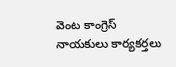వెంట కాంగ్రెస్ నాయకులు కార్యకర్తలు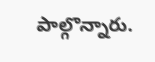పాల్గొన్నారు.